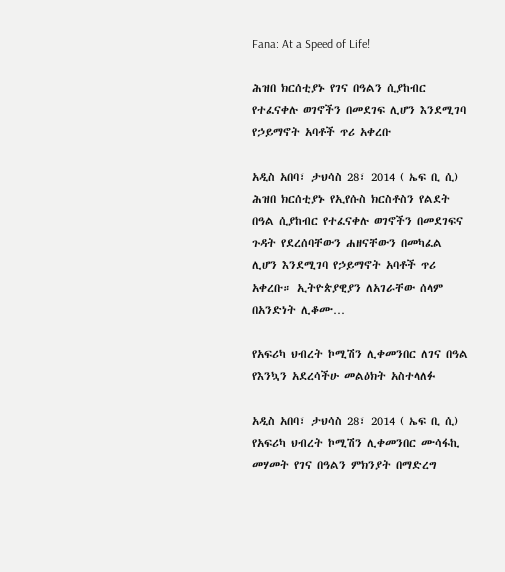Fana: At a Speed of Life!

ሕዝበ ክርሰቲያኑ የገና በዓልን ሲያከብር የተፈናቀሉ ወገኖችን በመደገፍ ሊሆን እንደሚገባ የኃይማኖት አባቶች ጥሪ አቀረቡ

አዲስ አበባ፣ ታህሳስ 28፣ 2014 ( ኤፍ ቢ ሲ) ሕዝበ ክርሰቲያኑ የኢየሱስ ክርስቶስን የልደት በዓል ሲያከብር የተፈናቀሉ ወገኖችን በመደገፍና ጉዳት የደረሰባቸውን ሐዘናቸውን በመካፈል ሊሆን እንደሚገባ የኃይማኖት አባቶች ጥሪ አቀረቡ። ኢትዮጵያዊያን ለአገራቸው ሰላም በአንድነት ሊቆሙ…

የአፍሪካ ህብረት ኮሚሽን ሊቀመንበር ለገና በዓል የእንኳን አደረሳችሁ መልዕክት አስተላለፉ

አዲስ አበባ፣ ታህሳስ 28፣ 2014 ( ኤፍ ቢ ሲ) የአፍሪካ ህብረት ኮሚሽን ሊቀመንበር ሙሳፋኪ መሃመት የገና በዓልን ምክንያት በማድረግ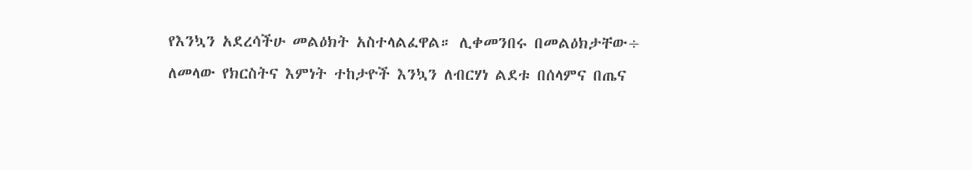የእንኳን አደረሳችሁ መልዕክት አስተላልፈዋል። ሊቀመንበሩ በመልዕክታቸው÷ ለመላው የክርስትና እምነት ተከታዮች እንኳን ለብርሃነ ልደቱ በሰላምና በጤና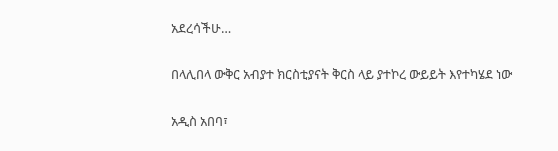አደረሳችሁ…

በላሊበላ ውቅር አብያተ ክርስቲያናት ቅርስ ላይ ያተኮረ ውይይት እየተካሄደ ነው

አዲስ አበባ፣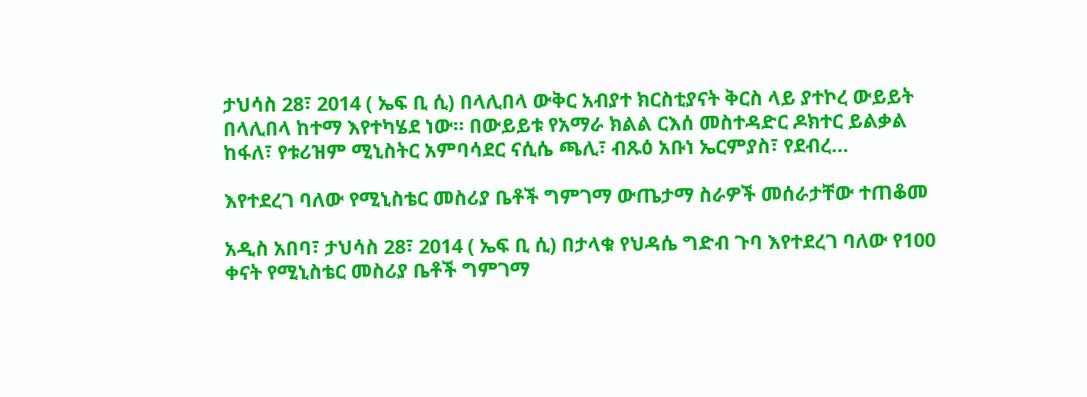ታህሳስ 28፣ 2014 ( ኤፍ ቢ ሲ) በላሊበላ ውቅር አብያተ ክርስቲያናት ቅርስ ላይ ያተኮረ ውይይት በላሊበላ ከተማ እየተካሄደ ነው። በውይይቱ የአማራ ክልል ርእሰ መስተዳድር ዶክተር ይልቃል ከፋለ፣ የቱሪዝም ሚኒስትር አምባሳደር ናሲሴ ጫሊ፣ ብጹዕ አቡነ ኤርምያስ፣ የደብረ…

እየተደረገ ባለው የሚኒስቴር መስሪያ ቤቶች ግምገማ ውጤታማ ስራዎች መሰራታቸው ተጠቆመ

አዲስ አበባ፣ ታህሳስ 28፣ 2014 ( ኤፍ ቢ ሲ) በታላቁ የህዳሴ ግድብ ጉባ እየተደረገ ባለው የ100 ቀናት የሚኒስቴር መስሪያ ቤቶች ግምገማ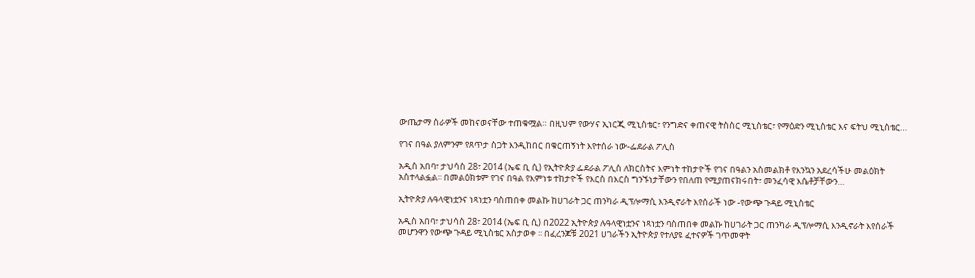ውጤታማ ስራዎች መከናወናቸው ተጠቁሟል። በዚህም የውሃና ኢነርጂ ሚኒስቴር፣ የንግድና ቀጠናዊ ትስስር ሚኒስቴር፣ የማዕድን ሚኒስቴር እና ፍትህ ሚኒስቴር…

የገና በዓል ያለምንም የጸጥታ ስጋት እንዲከበር በቁርጠኝነት እየተሰራ ነው-ፌደራል ፖሊስ

አዲስ አበባ፣ ታህሳስ 28፣ 2014 (ኤፍ ቢ ሲ) የኢትዮጵያ ፌደራል ፖሊስ ለክርስትና እምነት ተከታዮች የገና በዓልን አስመልክቶ የእንኳን አደረሳችሁ መልዕክት አስተላልፏል፡፡ በመልዕክቱም የገና በዓል የእምነቱ ተከታዮች የእርስ በእርስ ግንኙነታቸውን የበለጠ የሚያጠናክሩበት፣ መንፈሳዊ እሴቶቻቸውን…

ኢትዮጵያ ሉዓላዊነቷንና ነጻነቷን ባስጠበቀ መልኩ ከሀገራት ጋር ጠንካራ ዲፕሎማሲ እንዲኖራት እየሰራች ነው -የውጭ ጉዳይ ሚኒስቴር

አዲስ አበባ፣ ታህሳስ 28፣ 2014 (ኤፍ ቢ ሲ) በ2022 ኢትዮጵያ ሉዓላዊነቷንና ነጻነቷን ባስጠበቀ መልኩ ከሀገራት ጋር ጠንካራ ዲፕሎማሲ እንዲኖራት እየሰራች መሆንዋን የውጭ ጉዳይ ሚኒስቴር አስታወቀ ፡፡ በፈረንጆቹ 2021 ሀገራችን ኢትዮጵያ የተለያዩ ፈተናዎች ገጥመዋት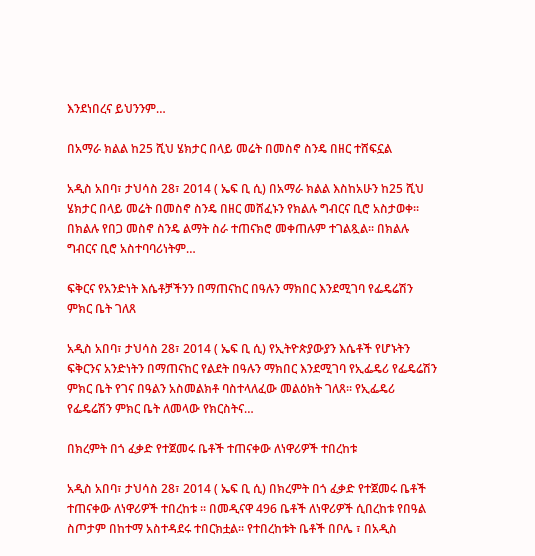እንደነበረና ይህንንም…

በአማራ ክልል ከ25 ሺህ ሄክታር በላይ መሬት በመስኖ ስንዴ በዘር ተሸፍኗል

አዲስ አበባ፣ ታህሳስ 28፣ 2014 ( ኤፍ ቢ ሲ) በአማራ ክልል እስከአሁን ከ25 ሺህ ሄክታር በላይ መሬት በመስኖ ስንዴ በዘር መሸፈኑን የክልሉ ግብርና ቢሮ አስታወቀ፡፡ በክልሉ የበጋ መስኖ ስንዴ ልማት ስራ ተጠናክሮ መቀጠሉም ተገልጿል፡፡ በክልሉ ግብርና ቢሮ አስተባባሪነትም…

ፍቅርና የአንድነት እሴቶቻችንን በማጠናከር በዓሉን ማክበር እንደሚገባ የፌዴሬሽን ምክር ቤት ገለጸ

አዲስ አበባ፣ ታህሳስ 28፣ 2014 ( ኤፍ ቢ ሲ) የኢትዮጵያውያን እሴቶች የሆኑትን ፍቅርንና አንድነትን በማጠናከር የልደት በዓሉን ማክበር እንደሚገባ የኢፌዴሪ የፌዴሬሽን ምክር ቤት የገና በዓልን አስመልክቶ ባስተላለፈው መልዕክት ገለጸ፡፡ የኢፌዴሪ የፌዴሬሽን ምክር ቤት ለመላው የክርስትና…

በክረምት በጎ ፈቃድ የተጀመሩ ቤቶች ተጠናቀው ለነዋሪዎች ተበረከቱ

አዲስ አበባ፣ ታህሳስ 28፣ 2014 ( ኤፍ ቢ ሲ) በክረምት በጎ ፈቃድ የተጀመሩ ቤቶች ተጠናቀው ለነዋሪዎች ተበረከቱ ፡፡ በመዲናዋ 496 ቤቶች ለነዋሪዎች ሲበረከቱ የበዓል ስጦታም በከተማ አስተዳደሩ ተበርክቷል፡፡ የተበረከቱት ቤቶች በቦሌ ፣ በአዲስ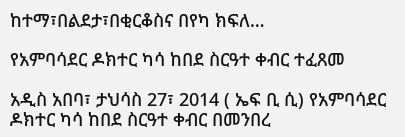ከተማ፣በልደታ፣በቂርቆስና በየካ ክፍለ…

የአምባሳደር ዶክተር ካሳ ከበደ ስርዓተ ቀብር ተፈጸመ

አዲስ አበባ፣ ታህሳስ 27፣ 2014 ( ኤፍ ቢ ሲ) የአምባሳደር ዶክተር ካሳ ከበደ ስርዓተ ቀብር በመንበረ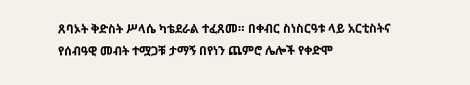ጸባኦት ቅድስት ሥላሴ ካቴደራል ተፈጸመ። በቀብር ስነስርዓቱ ላይ አርቲስትና የሰብዓዊ መብት ተሟጋቹ ታማኝ በየነን ጨምሮ ሌሎች የቀድሞ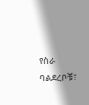የስራ ባልደረቦቹ፣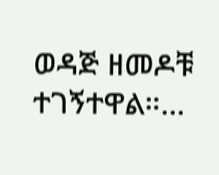ወዳጅ ዘመዶቹ ተገኝተዋል።…